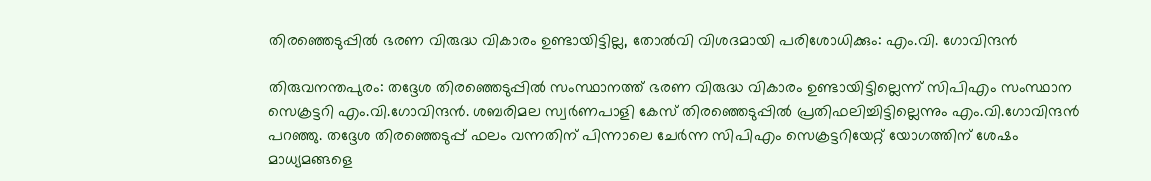തിരഞ്ഞെടുപ്പിൽ ഭരണ വിരുദ്ധ വികാരം ഉണ്ടായിട്ടില്ല, തോൽവി വിശദമായി പരിശോധിക്കും: എം.വി. ഗോവിന്ദൻ

തിരുവനന്തപുരം: തദ്ദേശ തിരഞ്ഞെടുപ്പിൽ സംസ്ഥാനത്ത് ഭരണ വിരുദ്ധ വികാരം ഉണ്ടായിട്ടില്ലെന്ന് സിപിഎം സംസ്ഥാന സെക്രട്ടറി എം.വി.ഗോവിന്ദൻ. ശബരിമല സ്വർണപാളി കേസ് തിരഞ്ഞെടുപ്പിൽ‌ പ്രതിഫലിച്ചിട്ടില്ലെന്നും എം.വി.ഗോവിന്ദൻ പറഞ്ഞു. തദ്ദേശ തിരഞ്ഞെടുപ്പ് ഫലം വന്നതിന് പിന്നാലെ ചേര്‍ന്ന സിപിഎം സെക്രട്ടറിയേറ്റ് യോഗത്തിന് ശേഷം മാധ്യമങ്ങളെ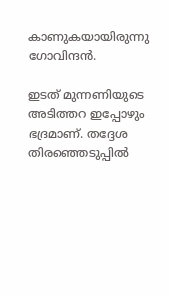കാണുകയായിരുന്നു ഗോവിന്ദന്‍.

ഇടത് മുന്നണിയുടെ അടിത്തറ ഇപ്പോഴും ഭദ്രമാണ്. തദ്ദേശ തിരഞ്ഞെടുപ്പില്‍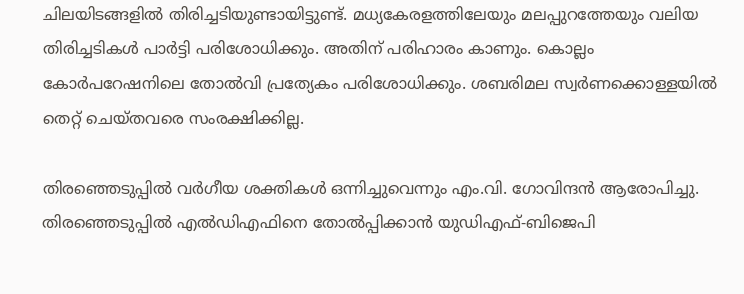ചിലയിടങ്ങളില്‍ തിരിച്ചടിയുണ്ടായിട്ടുണ്ട്. മധ്യകേരളത്തിലേയും മലപ്പുറത്തേയും വലിയ തിരിച്ചടികള്‍ പാര്‍ട്ടി പരിശോധിക്കും. അതിന് പരിഹാരം കാണും. കൊല്ലം കോർപറേഷനിലെ തോൽവി പ്രത്യേകം പരിശോധിക്കും. ശബരിമല സ്വർണക്കൊള്ളയിൽ തെറ്റ് ചെയ്തവരെ സംരക്ഷിക്കില്ല.

തിരഞ്ഞെടുപ്പിൽ വർഗീയ ശക്തികൾ ഒന്നിച്ചുവെന്നും എം.വി. ഗോവിന്ദൻ ആരോപിച്ചു. തിരഞ്ഞെടുപ്പിൽ എൽഡിഎഫിനെ തോൽപ്പിക്കാൻ യുഡിഎഫ്-ബിജെപി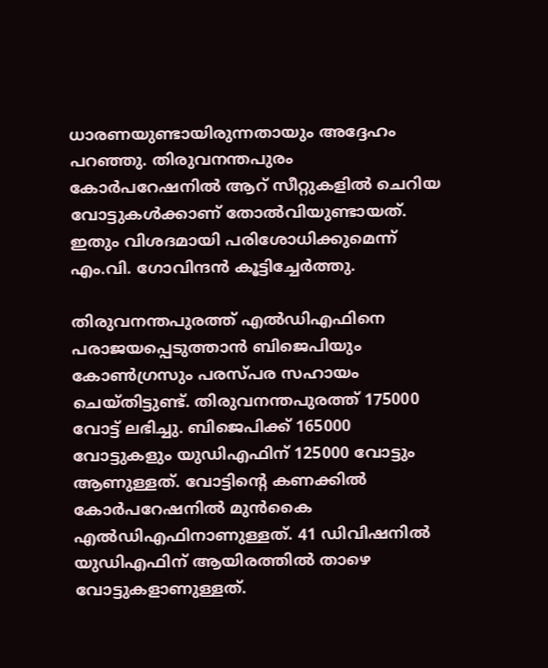ധാരണയുണ്ടായിരുന്നതായും അദ്ദേഹം പറഞ്ഞു. തിരുവനന്തപുരം കോർപറേഷനിൽ ആറ് സീറ്റുകളിൽ ചെറിയ വോട്ടുകൾക്കാണ് തോൽവിയുണ്ടായത്. ഇതും വിശദമായി പരിശോധിക്കുമെന്ന് എം.വി. ഗോവിന്ദൻ കൂട്ടിച്ചേർത്തു.

തിരുവനന്തപുരത്ത് എല്‍ഡിഎഫിനെ പരാജയപ്പെടുത്താന്‍ ബിജെപിയും കോണ്‍ഗ്രസും പരസ്പര സഹായം ചെയ്തിട്ടുണ്ട്. തിരുവനന്തപുരത്ത് 175000 വോട്ട് ലഭിച്ചു. ബിജെപിക്ക് 165000 വോട്ടുകളും യുഡിഎഫിന് 125000 വോട്ടും ആണുള്ളത്. വോട്ടിന്റെ കണക്കില്‍ കോര്‍പറേഷനില്‍ മുന്‍കൈ എല്‍ഡിഎഫിനാണുള്ളത്. 41 ഡിവിഷനില്‍ യുഡിഎഫിന് ആയിരത്തില്‍ താഴെ വോട്ടുകളാണുള്ളത്.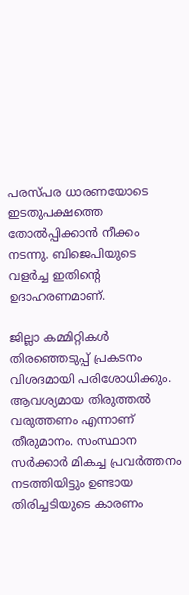പരസ്പര ധാരണയോടെ ഇടതുപക്ഷത്തെ തോല്‍പ്പിക്കാന്‍ നീക്കം നടന്നു. ബിജെപിയുടെ വളര്‍ച്ച ഇതിന്റെ ഉദാഹരണമാണ്.

ജില്ലാ കമ്മിറ്റികള്‍ തിരഞ്ഞെടുപ്പ് പ്രകടനം വിശദമായി പരിശോധിക്കും. ആവശ്യമായ തിരുത്തല്‍ വരുത്തണം എന്നാണ് തീരുമാനം. സംസ്ഥാന സര്‍ക്കാര്‍ മികച്ച പ്രവര്‍ത്തനം നടത്തിയിട്ടും ഉണ്ടായ തിരിച്ചടിയുടെ കാരണം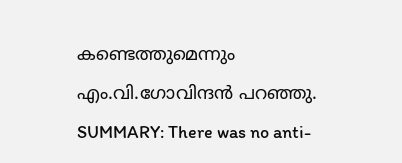കണ്ടെത്തുമെന്നും എം.വി.ഗോവിന്ദൻ പറഞ്ഞു.
SUMMARY: There was no anti-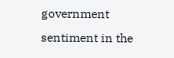government sentiment in the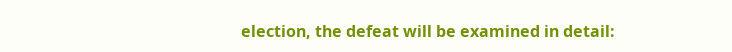election, the defeat will be examined in detail: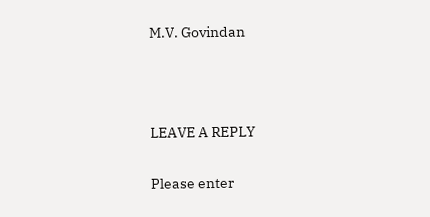M.V. Govindan



LEAVE A REPLY

Please enter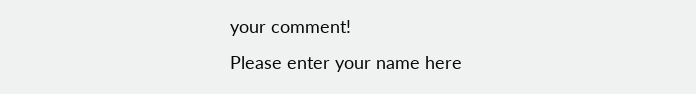your comment!
Please enter your name here